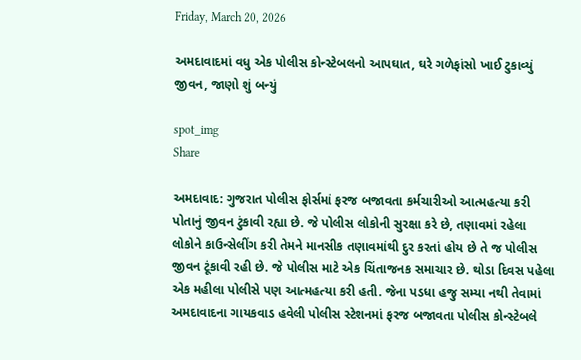Friday, March 20, 2026

અમદાવાદમાં વધુ એક પોલીસ કોન્સ્ટેબલનો આપઘાત, ઘરે ગળેફાંસો ખાઈ ટુકાવ્યું જીવન, જાણો શું બન્યું

spot_img
Share

અમદાવાદ: ગુજરાત પોલીસ ફોર્સમાં ફરજ બજાવતા કર્મચારીઓ આત્મહત્યા કરી પોતાનું જીવન ટુંકાવી રહ્યા છે. જે પોલીસ લોકોની સુરક્ષા કરે છે, તણાવમાં રહેલા લોકોને કાઉન્સેલીંગ કરી તેમને માનસીક તણાવમાંથી દુર કરતાં હોય છે તે જ પોલીસ જીવન ટૂંકાવી રહી છે. જે પોલીસ માટે એક ચિંતાજનક સમાચાર છે. થોડા દિવસ પહેલા એક મહીલા પોલીસે પણ આત્મહત્યા કરી હતી. જેના પડધા હજુ સમ્યા નથી તેવામાં અમદાવાદના ગાયકવાડ હવેલી પોલીસ સ્ટેશનમાં ફરજ બજાવતા પોલીસ કોન્સ્ટેબલે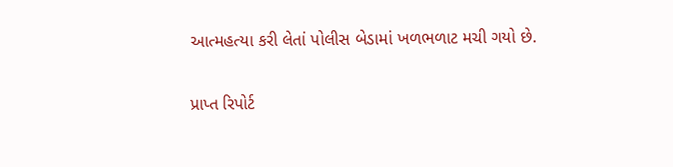આત્મહત્યા કરી લેતાં પોલીસ બેડામાં ખળભળાટ મચી ગયો છે.

પ્રાપ્ત રિપોર્ટ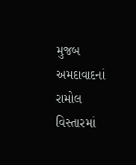મુજબ અમદાવાદનાં રામોલ વિસ્તારમાં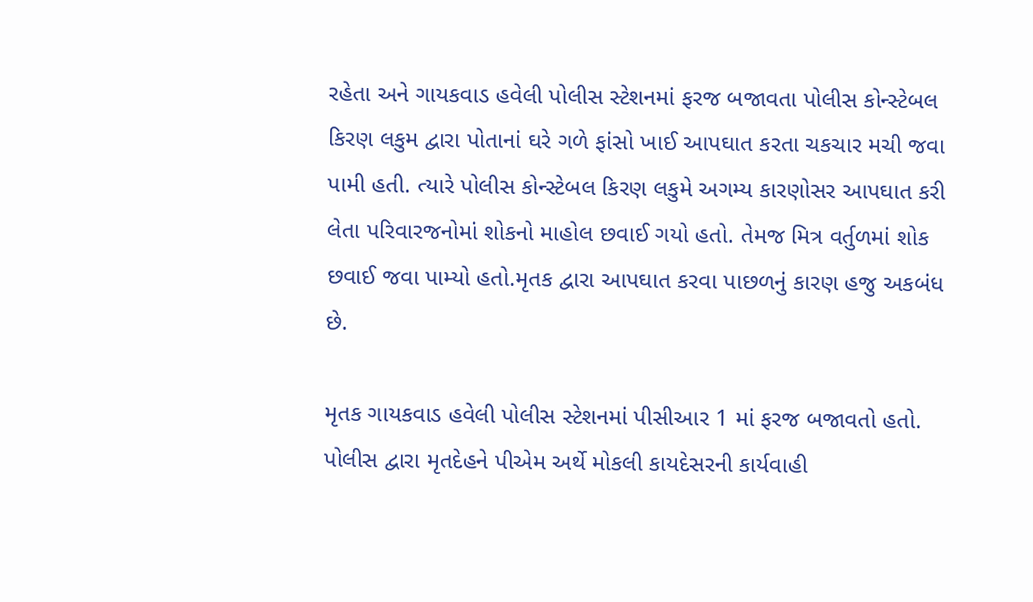રહેતા અને ગાયકવાડ હવેલી પોલીસ સ્ટેશનમાં ફરજ બજાવતા પોલીસ કોન્સ્ટેબલ કિરણ લકુમ દ્વારા પોતાનાં ઘરે ગળે ફાંસો ખાઈ આપઘાત કરતા ચકચાર મચી જવા પામી હતી. ત્યારે પોલીસ કોન્સ્ટેબલ કિરણ લકુમે અગમ્ય કારણોસર આપઘાત કરી લેતા પરિવારજનોમાં શોકનો માહોલ છવાઈ ગયો હતો. તેમજ મિત્ર વર્તુળમાં શોક છવાઈ જવા પામ્યો હતો.મૃતક દ્વારા આપઘાત કરવા પાછળનું કારણ હજુ અકબંધ છે.

મૃતક ગાયકવાડ હવેલી પોલીસ સ્ટેશનમાં પીસીઆર 1 માં ફરજ બજાવતો હતો. પોલીસ દ્વારા મૃતદેહને પીએમ અર્થે મોકલી કાયદેસરની કાર્યવાહી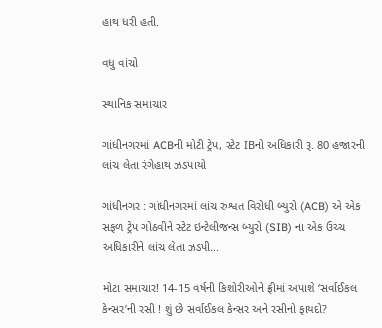હાથ ધરી હતી.

વધુ વાંચો

સ્થાનિક સમાચાર

ગાંધીનગરમાં ACBની મોટી ટ્રેપ, સ્ટેટ IBનો અધિકારી રૂ. 80 હજારની લાંચ લેતા રંગેહાથ ઝડપાયો

ગાંધીનગર : ગાંધીનગરમાં લાંચ રુશ્વત વિરોધી બ્યુરો (ACB) એ એક સફળ ટ્રેપ ગોઠવીને સ્ટેટ ઇન્ટેલીજન્સ બ્યુરો (SIB) ના એક ઉચ્ચ અધિકારીને લાંચ લેતા ઝડપી...

મોટા સમાચાર! 14-15 વર્ષની કિશોરીઓને ફ્રીમાં અપાશે ‘સર્વાઈકલ કેન્સર’ની રસી ! શું છે સર્વાઈકલ કેન્સર અને રસીનો ફાયદો?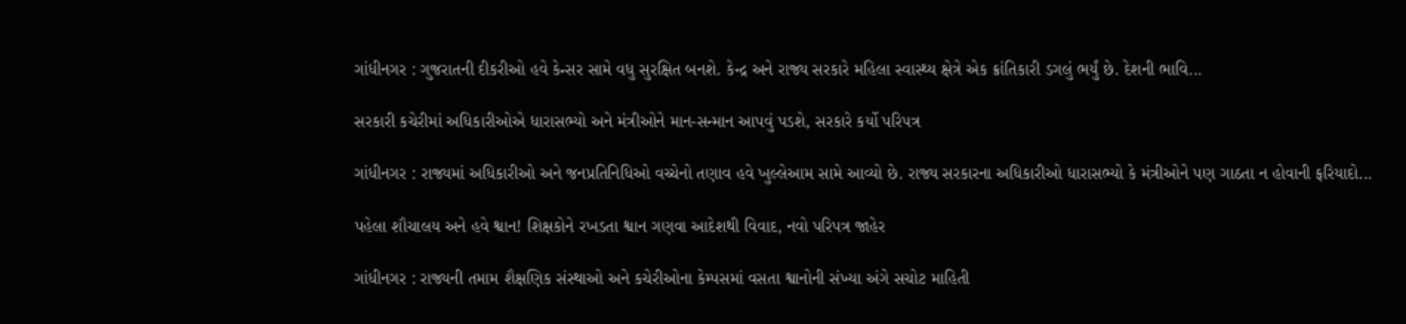ગાંધીનગર : ગુજરાતની દીકરીઓ હવે કેન્સર સામે વધુ સુરક્ષિત બનશે. કેન્દ્ર અને રાજ્ય સરકારે મહિલા સ્વાસ્થ્ય ક્ષેત્રે એક ક્રાંતિકારી ડગલું ભર્યું છે. દેશની ભાવિ...

સરકારી કચેરીમાં અધિકારીઓએ ધારાસભ્યો અને મંત્રીઓને માન-સન્માન આપવું પડશે, સરકારે કર્યો પરિપત્ર

ગાંધીનગર : રાજ્યમાં અધિકારીઓ અને જનપ્રતિનિધિઓ વચ્ચેનો તણાવ હવે ખુલ્લેઆમ સામે આવ્યો છે. રાજ્ય સરકારના અધિકારીઓ ધારાસભ્યો કે મંત્રીઓને પણ ગાઠતા ન હોવાની ફરિયાદો...

પહેલા શૌચાલય અને હવે શ્વાન! શિક્ષકોને રખડતા શ્વાન ગણવા આદેશથી વિવાદ, નવો પરિપત્ર જાહેર

ગાંધીનગર : રાજ્યની તમામ શૈક્ષણિક સંસ્થાઓ અને કચેરીઓના કેમ્પસમાં વસતા શ્વાનોની સંખ્યા અંગે સચોટ માહિતી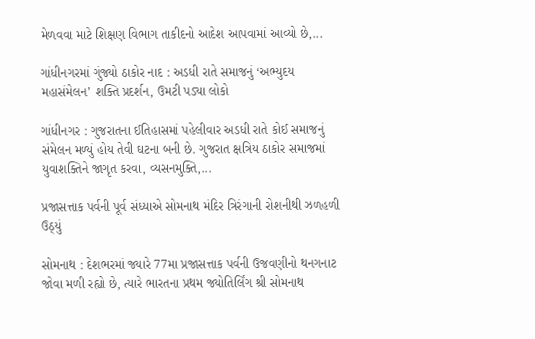મેળવવા માટે શિક્ષણ વિભાગ તાકીદનો આદેશ આપવામાં આવ્યો છે,...

ગાંધીનગરમાં ગુંજ્યો ઠાકોર નાદ : અડધી રાતે સમાજનું ‘અભ્યુદય મહાસંમેલન’ શક્તિ પ્રદર્શન, ઉમટી પડ્યા લોકો

ગાંધીનગર : ગુજરાતના ઈતિહાસમાં પહેલીવાર અડધી રાતે કોઈ સમાજનું સંમેલન મળ્યું હોય તેવી ઘટના બની છે. ગુજરાત ક્ષત્રિય ઠાકોર સમાજમાં યુવાશક્તિને જાગૃત કરવા, વ્યસનમુક્તિ,...

પ્રજાસત્તાક પર્વની પૂર્વ સંધ્યાએ સોમનાથ મંદિર ત્રિરંગાની રોશનીથી ઝળહળી ઉઠ્યું

સોમનાથ : દેશભરમાં જ્યારે 77મા પ્રજાસત્તાક પર્વની ઉજવણીનો થનગનાટ જોવા મળી રહ્યો છે, ત્યારે ભારતના પ્રથમ જ્યોતિર્લિંગ શ્રી સોમનાથ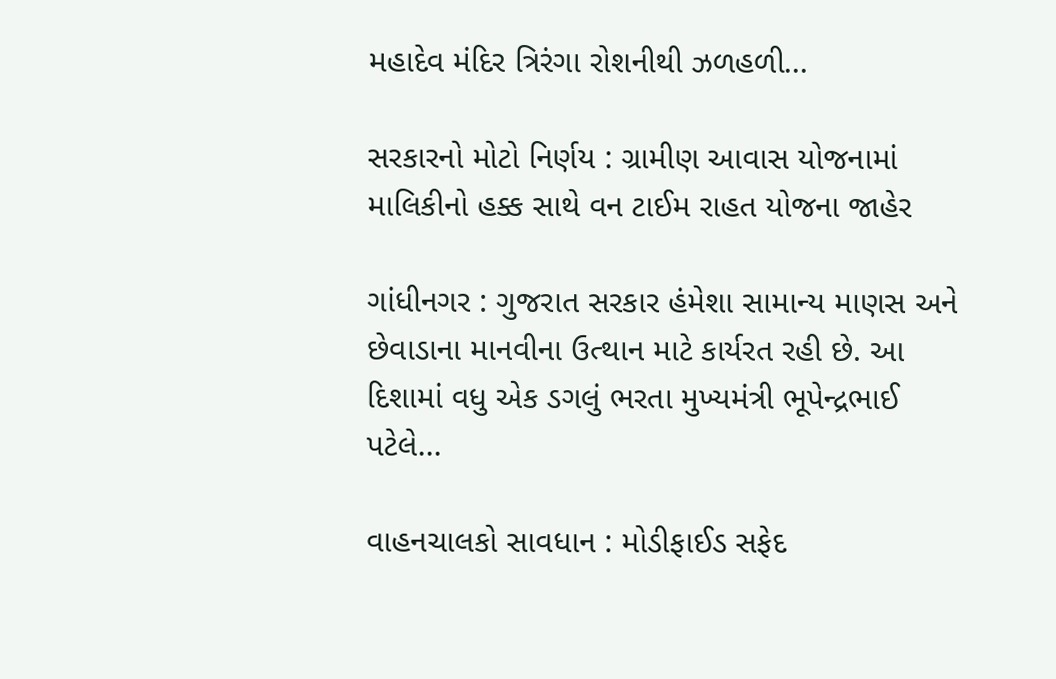મહાદેવ મંદિર ત્રિરંગા રોશનીથી ઝળહળી...

સરકારનો મોટો નિર્ણય : ગ્રામીણ આવાસ યોજનામાં માલિકીનો હક્ક સાથે વન ટાઈમ રાહત યોજના જાહેર

ગાંધીનગર : ગુજરાત સરકાર હંમેશા સામાન્ય માણસ અને છેવાડાના માનવીના ઉત્થાન માટે કાર્યરત રહી છે. આ દિશામાં વધુ એક ડગલું ભરતા મુખ્યમંત્રી ભૂપેન્દ્રભાઈ પટેલે...

વાહનચાલકો સાવધાન : મોડીફાઈડ સફેદ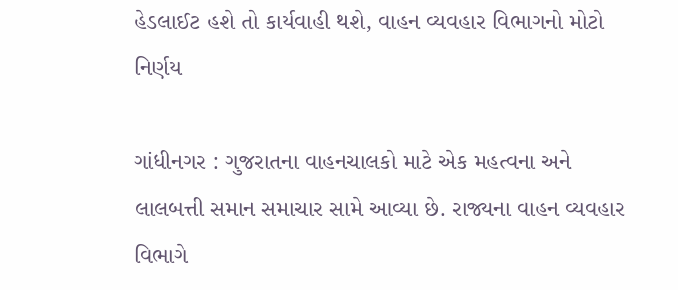હેડલાઈટ હશે તો કાર્યવાહી થશે, વાહન વ્યવહાર વિભાગનો મોટો નિર્ણય

ગાંધીનગર : ગુજરાતના વાહનચાલકો માટે એક મહત્વના અને લાલબત્તી સમાન સમાચાર સામે આવ્યા છે. રાજ્યના વાહન વ્યવહાર વિભાગે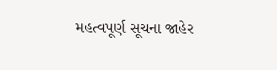મહત્વપૂર્ણ સૂચના જાહેર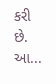કરી છે. આ...